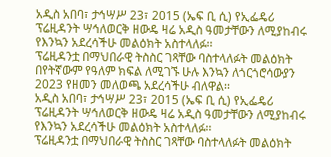አዲስ አበባ፣ ታኅሣሥ 23፣ 2015 (ኤፍ ቢ ሲ) የኢፌዴሪ ፕሬዚዳንት ሣኅለወርቅ ዘውዴ ዛሬ አዲስ ዓመታቸውን ለሚያከብሩ የእንኳን አደረሳችሁ መልዕክት አስተላለፉ፡፡
ፕሬዚዳንቷ በማህበራዊ ትስስር ገጻቸው ባስተላለፉት መልዕክት በየትኛውም የዓለም ክፍል ለሚገኙ ሁሉ እንኳን ለጎርጎሮሳውያን 2023 የዘመን መለወጫ አደረሳችሁ ብለዋል፡፡
አዲስ አበባ፣ ታኅሣሥ 23፣ 2015 (ኤፍ ቢ ሲ) የኢፌዴሪ ፕሬዚዳንት ሣኅለወርቅ ዘውዴ ዛሬ አዲስ ዓመታቸውን ለሚያከብሩ የእንኳን አደረሳችሁ መልዕክት አስተላለፉ፡፡
ፕሬዚዳንቷ በማህበራዊ ትስስር ገጻቸው ባስተላለፉት መልዕክት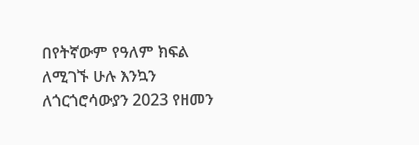በየትኛውም የዓለም ክፍል ለሚገኙ ሁሉ እንኳን ለጎርጎሮሳውያን 2023 የዘመን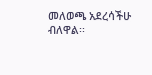መለወጫ አደረሳችሁ ብለዋል፡፡